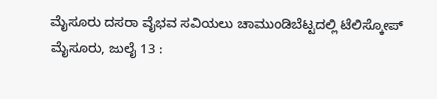ಮೈಸೂರು ದಸರಾ ವೈಭವ ಸವಿಯಲು ಚಾಮುಂಡಿಬೆಟ್ಟದಲ್ಲಿ ಟೆಲಿಸ್ಕೋಪ್
ಮೈಸೂರು, ಜುಲೈ 13 :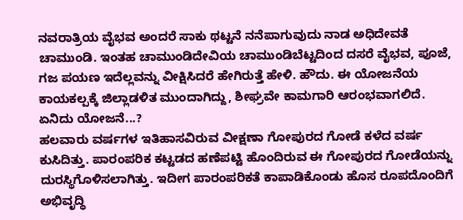ನವರಾತ್ರಿಯ ವೈಭವ ಅಂದರೆ ಸಾಕು ಥಟ್ಟನೆ ನನೆಪಾಗುವುದು ನಾಡ ಅಧಿದೇವತೆ ಚಾಮುಂಡಿ. ಇಂತಹ ಚಾಮುಂಡಿದೇವಿಯ ಚಾಮುಂಡಿಬೆಟ್ಟದಿಂದ ದಸರೆ ವೈಭವ, ಪೂಜೆ, ಗಜ ಪಯಣ ಇದೆಲ್ಲವನ್ನು ವೀಕ್ಷಿಸಿದರೆ ಹೇಗಿರುತ್ತೆ ಹೇಳಿ. ಹೌದು. ಈ ಯೋಜನೆಯ ಕಾಯಕಲ್ಪಕ್ಕೆ ಜಿಲ್ಲಾಡಳಿತ ಮುಂದಾಗಿದ್ದು, ಶೀಘ್ರವೇ ಕಾಮಗಾರಿ ಆರಂಭವಾಗಲಿದೆ.
ಏನಿದು ಯೋಜನೆ...?
ಹಲವಾರು ವರ್ಷಗಳ ಇತಿಹಾಸವಿರುವ ವೀಕ್ಷಣಾ ಗೋಪುರದ ಗೋಡೆ ಕಳೆದ ವರ್ಷ ಕುಸಿದಿತ್ತು. ಪಾರಂಪರಿಕ ಕಟ್ಟಡದ ಹಣೆಪಟ್ಟಿ ಹೊಂದಿರುವ ಈ ಗೋಪುರದ ಗೋಡೆಯನ್ನು ದುರಸ್ಥಿಗೊಳಿಸಲಾಗಿತ್ತು. ಇದೀಗ ಪಾರಂಪರಿಕತೆ ಕಾಪಾಡಿಕೊಂಡು ಹೊಸ ರೂಪದೊಂದಿಗೆ ಅಭಿವೃದ್ಧಿ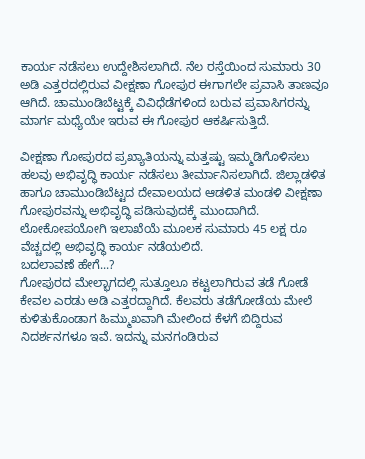ಕಾರ್ಯ ನಡೆಸಲು ಉದ್ದೇಶಿಸಲಾಗಿದೆ. ನೆಲ ರಸ್ತೆಯಿಂದ ಸುಮಾರು 30 ಅಡಿ ಎತ್ತರದಲ್ಲಿರುವ ವೀಕ್ಷಣಾ ಗೋಪುರ ಈಗಾಗಲೇ ಪ್ರವಾಸಿ ತಾಣವೂ ಆಗಿದೆ. ಚಾಮುಂಡಿಬೆಟ್ಟಕ್ಕೆ ವಿವಿಧೆಡೆಗಳಿಂದ ಬರುವ ಪ್ರವಾಸಿಗರನ್ನು ಮಾರ್ಗ ಮಧ್ಯೆಯೇ ಇರುವ ಈ ಗೋಪುರ ಆಕರ್ಷಿಸುತ್ತಿದೆ.

ವೀಕ್ಷಣಾ ಗೋಪುರದ ಪ್ರಖ್ಯಾತಿಯನ್ನು ಮತ್ತಷ್ಟು ಇಮ್ಮಡಿಗೊಳಿಸಲು ಹಲವು ಅಭಿವೃದ್ಧಿ ಕಾರ್ಯ ನಡೆಸಲು ತೀರ್ಮಾನಿಸಲಾಗಿದೆ. ಜಿಲ್ಲಾಡಳಿತ ಹಾಗೂ ಚಾಮುಂಡಿಬೆಟ್ಟದ ದೇವಾಲಯದ ಆಡಳಿತ ಮಂಡಳಿ ವೀಕ್ಷಣಾ ಗೋಪುರವನ್ನು ಅಭಿವೃದ್ಧಿ ಪಡಿಸುವುದಕ್ಕೆ ಮುಂದಾಗಿದೆ. ಲೋಕೋಪಯೋಗಿ ಇಲಾಖೆಯೆ ಮೂಲಕ ಸುಮಾರು 45 ಲಕ್ಷ ರೂ ವೆಚ್ಚದಲ್ಲಿ ಅಭಿವೃದ್ಧಿ ಕಾರ್ಯ ನಡೆಯಲಿದೆ.
ಬದಲಾವಣೆ ಹೇಗೆ...?
ಗೋಪುರದ ಮೇಲ್ಭಾಗದಲ್ಲಿ ಸುತ್ತೂಲೂ ಕಟ್ಟಲಾಗಿರುವ ತಡೆ ಗೋಡೆ ಕೇವಲ ಎರಡು ಅಡಿ ಎತ್ತರದ್ದಾಗಿದೆ. ಕೆಲವರು ತಡೆಗೋಡೆಯ ಮೇಲೆ ಕುಳಿತುಕೊಂಡಾಗ ಹಿಮ್ಮುಖವಾಗಿ ಮೇಲಿಂದ ಕೆಳಗೆ ಬಿದ್ದಿರುವ ನಿದರ್ಶನಗಳೂ ಇವೆ. ಇದನ್ನು ಮನಗಂಡಿರುವ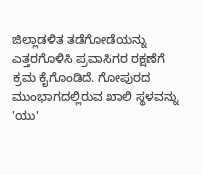ಜಿಲ್ಲಾಡಳಿತ ತಡೆಗೋಡೆಯನ್ನು ಎತ್ತರಗೊಳಿಸಿ ಪ್ರವಾಸಿಗರ ರಕ್ಷಣೆಗೆ ಕ್ರಮ ಕೈಗೊಂಡಿದೆ. ಗೋಪುರದ ಮುಂಭಾಗದಲ್ಲಿರುವ ಖಾಲಿ ಸ್ಥಳವನ್ನು 'ಯು'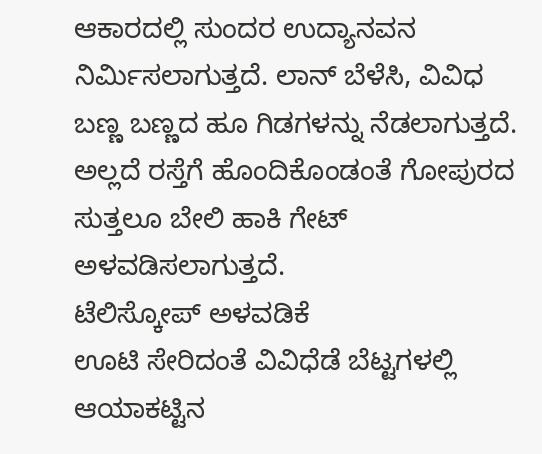ಆಕಾರದಲ್ಲಿ ಸುಂದರ ಉದ್ಯಾನವನ ನಿರ್ಮಿಸಲಾಗುತ್ತದೆ. ಲಾನ್ ಬೆಳೆಸಿ, ವಿವಿಧ ಬಣ್ಣ ಬಣ್ಣದ ಹೂ ಗಿಡಗಳನ್ನು ನೆಡಲಾಗುತ್ತದೆ. ಅಲ್ಲದೆ ರಸ್ತೆಗೆ ಹೊಂದಿಕೊಂಡಂತೆ ಗೋಪುರದ ಸುತ್ತಲೂ ಬೇಲಿ ಹಾಕಿ ಗೇಟ್ ಅಳವಡಿಸಲಾಗುತ್ತದೆ.
ಟೆಲಿಸ್ಕೋಪ್ ಅಳವಡಿಕೆ
ಊಟಿ ಸೇರಿದಂತೆ ವಿವಿಧೆಡೆ ಬೆಟ್ಟಗಳಲ್ಲಿ ಆಯಾಕಟ್ಟಿನ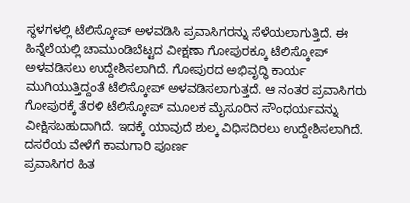ಸ್ಥಳಗಳಲ್ಲಿ ಟೆಲಿಸ್ಕೋಪ್ ಅಳವಡಿಸಿ ಪ್ರವಾಸಿಗರನ್ನು ಸೆಳೆಯಲಾಗುತ್ತಿದೆ. ಈ ಹಿನ್ನೆಲೆಯಲ್ಲಿ ಚಾಮುಂಡಿಬೆಟ್ಟದ ವೀಕ್ಷಣಾ ಗೋಪುರಕ್ಕೂ ಟೆಲಿಸ್ಕೋಪ್ ಅಳವಡಿಸಲು ಉದ್ದೇಶಿಸಲಾಗಿದೆ. ಗೋಪುರದ ಅಭಿವೃದ್ಧಿ ಕಾರ್ಯ ಮುಗಿಯುತ್ತಿದ್ದಂತೆ ಟೆಲಿಸ್ಕೋಪ್ ಅಳವಡಿಸಲಾಗುತ್ತದೆ. ಆ ನಂತರ ಪ್ರವಾಸಿಗರು ಗೋಪುರಕ್ಕೆ ತೆರಳಿ ಟೆಲಿಸ್ಕೋಪ್ ಮೂಲಕ ಮೈಸೂರಿನ ಸೌಂಧರ್ಯವನ್ನು ವೀಕ್ಷಿಸಬಹುದಾಗಿದೆ. ಇದಕ್ಕೆ ಯಾವುದೆ ಶುಲ್ಕ ವಿಧಿಸದಿರಲು ಉದ್ದೇಶಿಸಲಾಗಿದೆ.
ದಸರೆಯ ವೇಳೆಗೆ ಕಾಮಗಾರಿ ಪೂರ್ಣ
ಪ್ರವಾಸಿಗರ ಹಿತ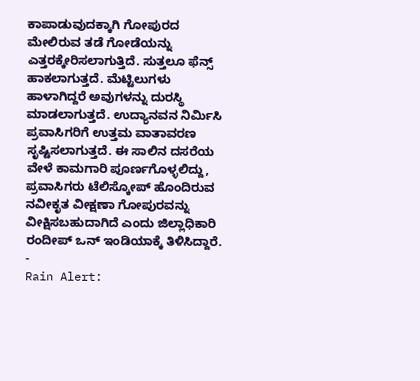ಕಾಪಾಡುವುದಕ್ಕಾಗಿ ಗೋಪುರದ ಮೇಲಿರುವ ತಡೆ ಗೋಡೆಯನ್ನು ಎತ್ತರಕ್ಕೇರಿಸಲಾಗುತ್ತಿದೆ. ಸುತ್ತಲೂ ಫೆನ್ಸ್ ಹಾಕಲಾಗುತ್ತದೆ. ಮೆಟ್ಟಿಲುಗಳು ಹಾಳಾಗಿದ್ದರೆ ಅವುಗಳನ್ನು ದುರಸ್ಥಿ ಮಾಡಲಾಗುತ್ತದೆ. ಉದ್ಯಾನವನ ನಿರ್ಮಿಸಿ ಪ್ರವಾಸಿಗರಿಗೆ ಉತ್ತಮ ವಾತಾವರಣ ಸೃಷ್ಟಿಸಲಾಗುತ್ತದೆ. ಈ ಸಾಲಿನ ದಸರೆಯ ವೇಳೆ ಕಾಮಗಾರಿ ಪೂರ್ಣಗೊಳ್ಳಲಿದ್ದು, ಪ್ರವಾಸಿಗರು ಟೆಲಿಸ್ಕೋಪ್ ಹೊಂದಿರುವ ನವೀಕೃತ ವೀಕ್ಷಣಾ ಗೋಪುರವನ್ನು ವೀಕ್ಷಿಸಬಹುದಾಗಿದೆ ಎಂದು ಜಿಲ್ಲಾಧಿಕಾರಿ ರಂದೀಪ್ ಒನ್ ಇಂಡಿಯಾಕ್ಕೆ ತಿಳಿಸಿದ್ದಾರೆ.
-
Rain Alert: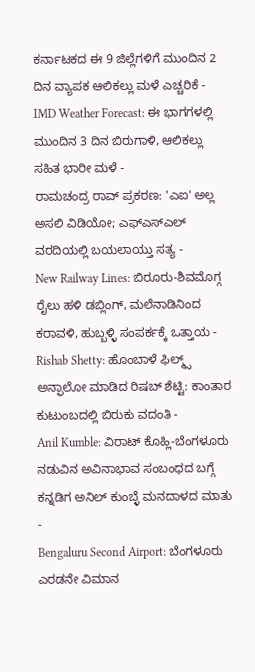ಕರ್ನಾಟಕದ ಈ 9 ಜಿಲ್ಲೆಗಳಿಗೆ ಮುಂದಿನ 2 ದಿನ ವ್ಯಾಪಕ ಆಲಿಕಲ್ಲು ಮಳೆ ಎಚ್ಚರಿಕೆ -
IMD Weather Forecast: ಈ ಭಾಗಗಳಲ್ಲಿ ಮುಂದಿನ 3 ದಿನ ಬಿರುಗಾಳಿ, ಆಲಿಕಲ್ಲು ಸಹಿತ ಭಾರೀ ಮಳೆ -
ರಾಮಚಂದ್ರ ರಾವ್ ಪ್ರಕರಣ: 'ಎಐ' ಅಲ್ಲ ಅಸಲಿ ವಿಡಿಯೋ; ಎಫ್ಎಸ್ಎಲ್ ವರದಿಯಲ್ಲಿ ಬಯಲಾಯ್ತು ಸತ್ಯ -
New Railway Lines: ಬಿರೂರು-ಶಿವಮೊಗ್ಗ ರೈಲು ಹಳಿ ಡಬ್ಲಿಂಗ್, ಮಲೆನಾಡಿನಿಂದ ಕರಾವಳಿ, ಹುಬ್ಬಳ್ಳಿ ಸಂಪರ್ಕಕ್ಕೆ ಒತ್ತಾಯ -
Rishab Shetty: ಹೊಂಬಾಳೆ ಫಿಲ್ಮ್ಸ್ ಅನ್ಫಾಲೋ ಮಾಡಿದ ರಿಷಬ್ ಶೆಟ್ಟಿ: ಕಾಂತಾರ ಕುಟುಂಬದಲ್ಲಿ ಬಿರುಕು ವದಂತಿ -
Anil Kumble: ವಿರಾಟ್ ಕೊಹ್ಲಿ-ಬೆಂಗಳೂರು ನಡುವಿನ ಅವಿನಾಭಾವ ಸಂಬಂಧದ ಬಗ್ಗೆ ಕನ್ನಡಿಗ ಅನಿಲ್ ಕುಂಬ್ಳೆ ಮನದಾಳದ ಮಾತು -
Bengaluru Second Airport: ಬೆಂಗಳೂರು ಎರಡನೇ ವಿಮಾನ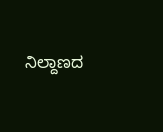ನಿಲ್ದಾಣದ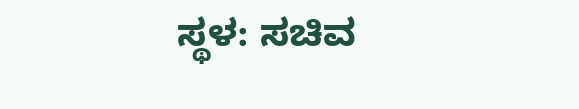ಸ್ಥಳ: ಸಚಿವ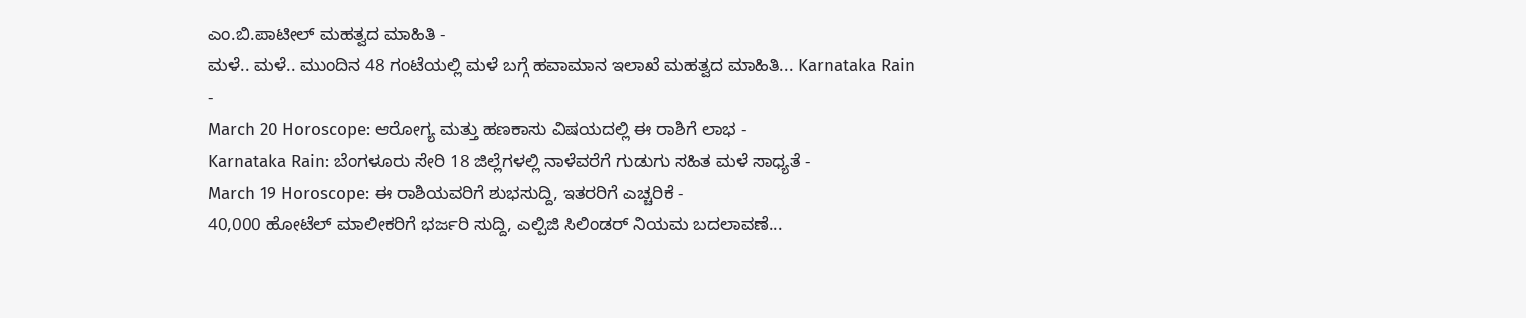ಎಂ.ಬಿ.ಪಾಟೀಲ್ ಮಹತ್ವದ ಮಾಹಿತಿ -
ಮಳೆ.. ಮಳೆ.. ಮುಂದಿನ 48 ಗಂಟೆಯಲ್ಲಿ ಮಳೆ ಬಗ್ಗೆ ಹವಾಮಾನ ಇಲಾಖೆ ಮಹತ್ವದ ಮಾಹಿತಿ... Karnataka Rain -
March 20 Horoscope: ಆರೋಗ್ಯ ಮತ್ತು ಹಣಕಾಸು ವಿಷಯದಲ್ಲಿ ಈ ರಾಶಿಗೆ ಲಾಭ -
Karnataka Rain: ಬೆಂಗಳೂರು ಸೇರಿ 18 ಜಿಲ್ಲೆಗಳಲ್ಲಿ ನಾಳೆವರೆಗೆ ಗುಡುಗು ಸಹಿತ ಮಳೆ ಸಾಧ್ಯತೆ -
March 19 Horoscope: ಈ ರಾಶಿಯವರಿಗೆ ಶುಭಸುದ್ದಿ, ಇತರರಿಗೆ ಎಚ್ಚರಿಕೆ -
40,000 ಹೋಟೆಲ್ ಮಾಲೀಕರಿಗೆ ಭರ್ಜರಿ ಸುದ್ದಿ, ಎಲ್ಪಿಜಿ ಸಿಲಿಂಡರ್ ನಿಯಮ ಬದಲಾವಣೆ...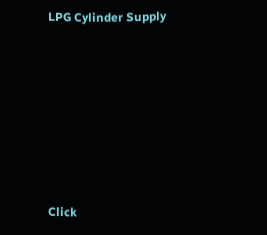LPG Cylinder Supply












Click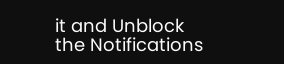it and Unblock the Notifications